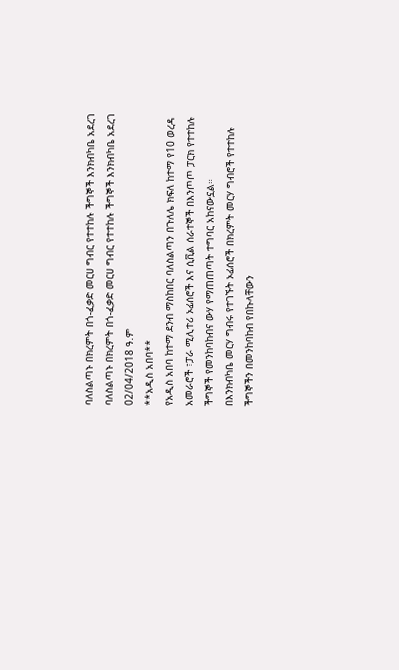ባለስልጣኑ በክረምት በጎ-ፈቃድ መርሀ ግብር የተተከሉ ችግኞች እንክብካቤ አደረገ
ባለስልጣኑ በክረምት በጎ-ፈቃድ መርሀ ግብር የተተከሉ ችግኞች እንክብካቤ አደረገ
02/04/2018 ዓ.ም
**አዲስ አበባ**
የአዲስ አበባ ከተማ ደንብ ማስከበር ባለስልጣን በጉለሌ ክፍለ ከተማ የ10 ወረዳ አመራሮች ፣ፓራ ሚሊተሪ ኦፊሰሮች እና ሲቪል ሰራተኞች በእንጦጦ ፓርክ የተተከሉ ችግኞች የመንከባከብና ውሃ የማጠጠጣት ተግባር አከናውኗል።
በእንክብካቤ መርሃ ግብሩ የተገኙት ኦፊሰሮች በክረምት መርሃ ግብሮች የተተከሉ ችግኞችን በመንከባከብ የበኩላቸውን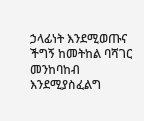ኃላፊነት እንደሚወጡና ችግኝ ከመትከል ባሻገር መንከባከብ እንደሚያስፈልግ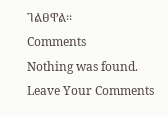ገልፀዋል፡፡
Comments
Nothing was found.
Leave Your Comments